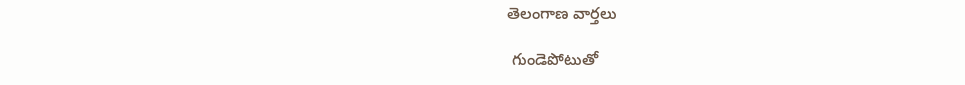తెలంగాణ వార్తలు

 గుండెపోటుతో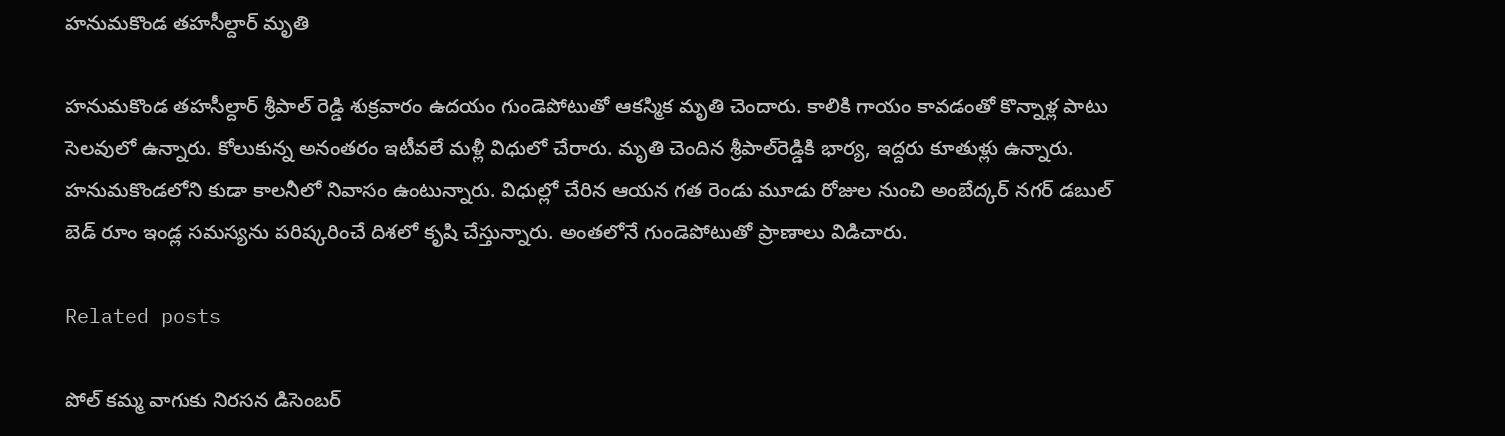హ‌నుమ‌కొండ తహసీల్దార్‌ మృతి

హనుమకొండ తహసీల్దార్‌ శ్రీపాల్‌ రెడ్డి శుక్రవారం ఉదయం గుండెపోటుతో ఆకస్మిక మృతి చెందారు. కాలికి గాయం కావ‌డంతో కొన్నాళ్ల పాటు సెల‌వులో ఉన్నారు. కోలుకున్న అనంత‌రం ఇటీవలే మళ్లీ విధులో చేరారు. మృతి చెందిన శ్రీపాల్‌రెడ్డికి భార్య, ఇద్దరు కూతుళ్లు ఉన్నారు. హనుమకొండలోని కుడా కాలనీలో నివాసం ఉంటున్నారు. విధుల్లో చేరిన ఆయన గత రెండు మూడు రోజుల నుంచి అంబేద్కర్‌ నగర్‌ డబుల్‌ బెడ్‌ రూం ఇండ్ల సమస్యను పరిష్కరించే దిశలో కృషి చేస్తున్నారు. అంత‌లోనే గుండెపోటుతో ప్రాణాలు విడిచారు.

Related posts

పోల్ కమ్మ వాగుకు నిరసన డిసెంబర్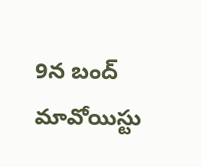9న బంద్ మావోయిస్టు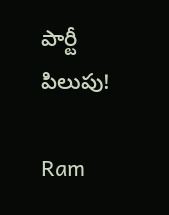పార్టీ పిలుపు!

Ram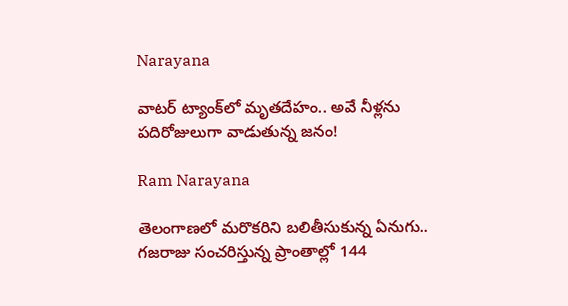Narayana

వాటర్‌ ట్యాంక్‌లో మృత‌దేహం.. అవే నీళ్ల‌ను పదిరోజులుగా వాడుతున్న జనం!

Ram Narayana

తెలంగాణలో మరొకరిని బలితీసుకున్న ఏనుగు.. గజరాజు సంచరిస్తున్న ప్రాంతాల్లో 144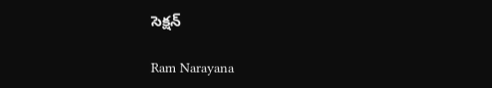సెక్షన్

Ram Narayana